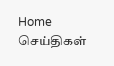Home செய்திகள்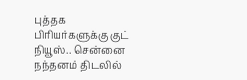புத்தக பிரியர்களுக்கு குட் நியூஸ்.. சென்னை நந்தனம் திடலில்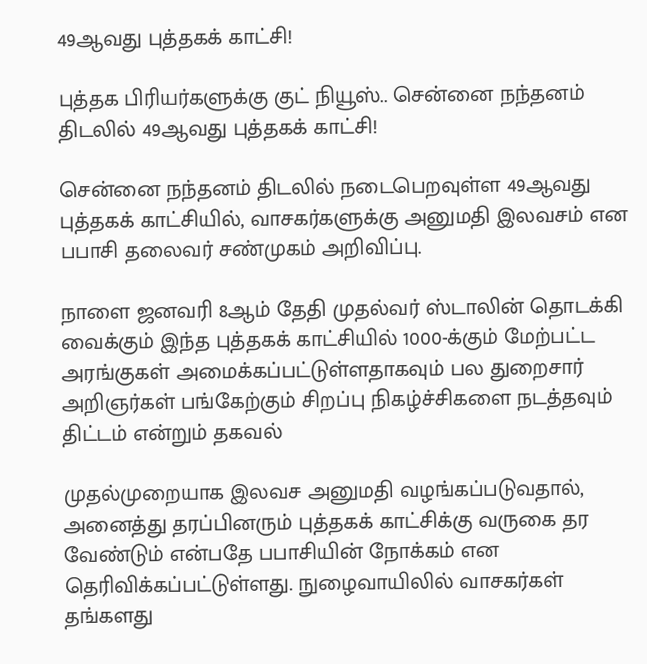49ஆவது புத்தகக் காட்சி!

புத்தக பிரியர்களுக்கு குட் நியூஸ்.. சென்னை நந்தனம் திடலில் 49ஆவது புத்தகக் காட்சி!

சென்னை நந்தனம் திடலில் நடைபெறவுள்ள 49ஆவது புத்தகக் காட்சியில், வாசகர்களுக்கு அனுமதி இலவசம் என பபாசி தலைவர் சண்முகம் அறிவிப்பு.

நாளை ஜனவரி 8ஆம் தேதி முதல்வர் ஸ்டாலின் தொடக்கி வைக்கும் இந்த புத்தகக் காட்சியில் 1000-க்கும் மேற்பட்ட அரங்குகள் அமைக்கப்பட்டுள்ளதாகவும் பல துறைசார் அறிஞர்கள் பங்கேற்கும் சிறப்பு நிகழ்ச்சிகளை நடத்தவும் திட்டம் என்றும் தகவல்

முதல்முறையாக இலவச அனுமதி வழங்கப்படுவதால், அனைத்து தரப்பினரும் புத்தகக் காட்சிக்கு வருகை தர வேண்டும் என்பதே பபாசியின் நோக்கம் என தெரிவிக்கப்பட்டுள்ளது. நுழைவாயிலில் வாசகர்கள் தங்களது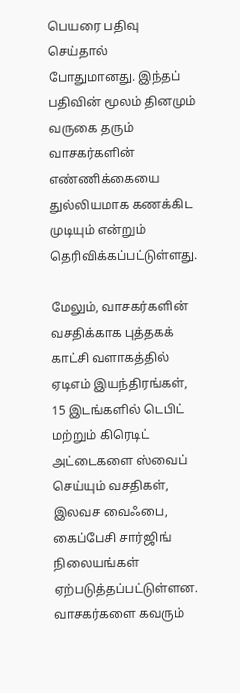பெயரை பதிவு செய்தால் போதுமானது. இந்தப் பதிவின் மூலம் தினமும் வருகை தரும் வாசகர்களின் எண்ணிக்கையை துல்லியமாக கணக்கிட முடியும் என்றும் தெரிவிக்கப்பட்டுள்ளது.

மேலும், வாசகர்களின் வசதிக்காக புத்தகக் காட்சி வளாகத்தில் ஏடிஎம் இயந்திரங்கள், 15 இடங்களில் டெபிட் மற்றும் கிரெடிட் அட்டைகளை ஸ்வைப் செய்யும் வசதிகள், இலவச வைஃபை, கைப்பேசி சார்ஜிங் நிலையங்கள் ஏற்படுத்தப்பட்டுள்ளன. வாசகர்களை கவரும்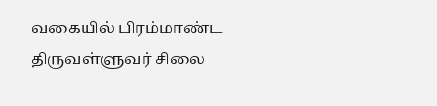வகையில் பிரம்மாண்ட திருவள்ளுவர் சிலை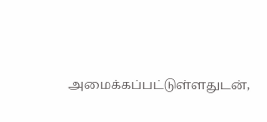அமைக்கப்பட்டுள்ளதுடன்,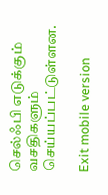செல்ஃபி எடுக்கும் வசதிகளும் செய்யப்பட்டுள்ளன.

Exit mobile version